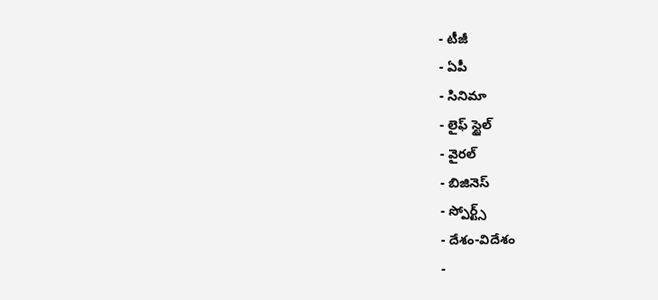- టీజీ
- ఏపీ
- సినిమా
- లైఫ్ స్టైల్
- వైరల్
- బిజినెస్
- స్పోర్ట్స్
- దేశం-విదేశం
-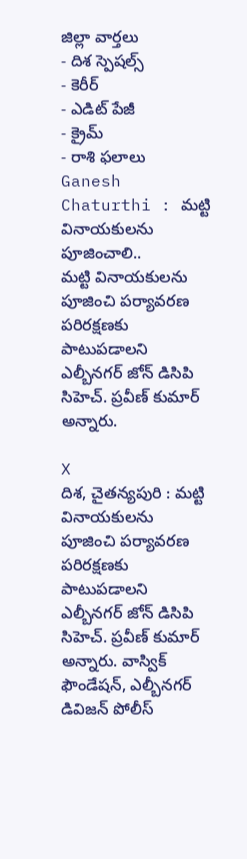జిల్లా వార్తలు
- దిశ స్పెషల్స్
- కెరీర్
- ఎడిట్ పేజీ
- క్రైమ్
- రాశి ఫలాలు
Ganesh Chaturthi : మట్టి వినాయకులను పూజించాలి..
మట్టి వినాయకులను పూజించి పర్యావరణ పరిరక్షణకు పాటుపడాలని ఎల్బీనగర్ జోన్ డిసిపి సిహెచ్. ప్రవీణ్ కుమార్ అన్నారు.

X
దిశ, చైతన్యపురి : మట్టి వినాయకులను పూజించి పర్యావరణ పరిరక్షణకు పాటుపడాలని ఎల్బీనగర్ జోన్ డిసిపి సిహెచ్. ప్రవీణ్ కుమార్ అన్నారు. వాస్విక్ ఫౌండేషన్, ఎల్బీనగర్ డివిజన్ పోలీస్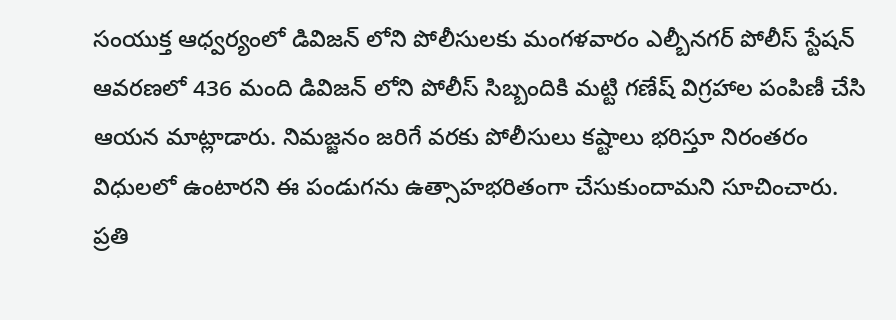సంయుక్త ఆధ్వర్యంలో డివిజన్ లోని పోలీసులకు మంగళవారం ఎల్బీనగర్ పోలీస్ స్టేషన్ ఆవరణలో 436 మంది డివిజన్ లోని పోలీస్ సిబ్బందికి మట్టి గణేష్ విగ్రహాల పంపిణీ చేసి ఆయన మాట్లాడారు. నిమజ్జనం జరిగే వరకు పోలీసులు కష్టాలు భరిస్తూ నిరంతరం విధులలో ఉంటారని ఈ పండుగను ఉత్సాహభరితంగా చేసుకుందామని సూచించారు. ప్రతి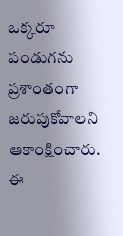ఒక్కరూ పండుగను ప్రశాంతంగా జరుపుకోవాలని ఆకాంక్షించారు. ఈ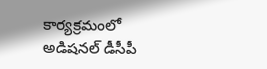కార్యక్రమంలో అడిషనల్ డీసీపీ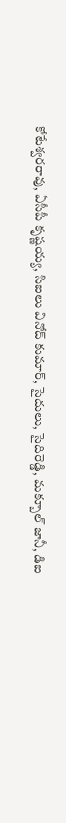కోటేశ్వరరావు, ఏసీపీ కృష్ణయ్య, సిఐలు వినోద్ కుమార్, సైదులు, సైదిరెడ్డి, మక్బూల్ జానీ, డిఐ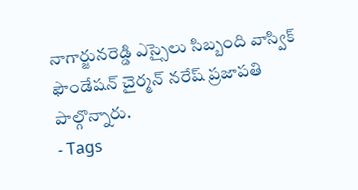నాగార్జునరెడ్డి ఎస్సైలు సిబ్బంది వాస్విక్ ఫౌండేషన్ చైర్మన్ నరేష్ ప్రజాపతి పాల్గొన్నారు.
- Tags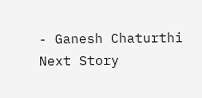- Ganesh Chaturthi
Next Story